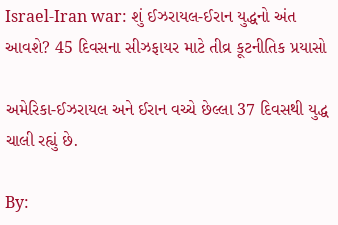Israel-Iran war: શું ઈઝરાયલ-ઈરાન યુદ્ધનો અંત આવશે? 45 દિવસના સીઝફાયર માટે તીવ્ર કૂટનીતિક પ્રયાસો

અમેરિકા-ઈઝરાયલ અને ઈરાન વચ્ચે છેલ્લા 37 દિવસથી યુદ્ધ ચાલી રહ્યું છે.

By: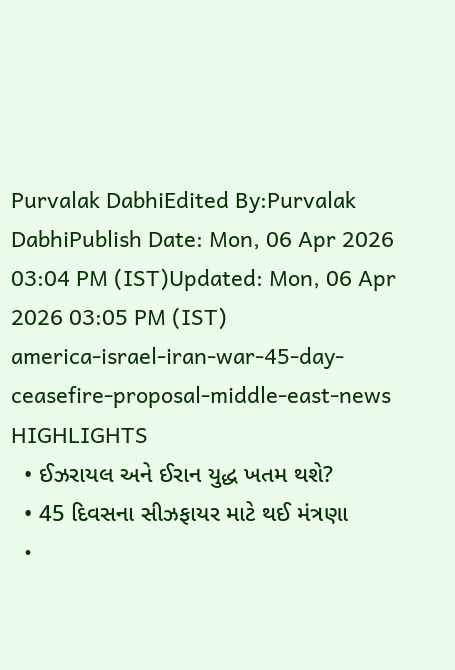Purvalak DabhiEdited By:Purvalak DabhiPublish Date: Mon, 06 Apr 2026 03:04 PM (IST)Updated: Mon, 06 Apr 2026 03:05 PM (IST)
america-israel-iran-war-45-day-ceasefire-proposal-middle-east-news
HIGHLIGHTS
  • ઈઝરાયલ અને ઈરાન યુદ્ધ ખતમ થશે?
  • 45 દિવસના સીઝફાયર માટે થઈ મંત્રણા
  •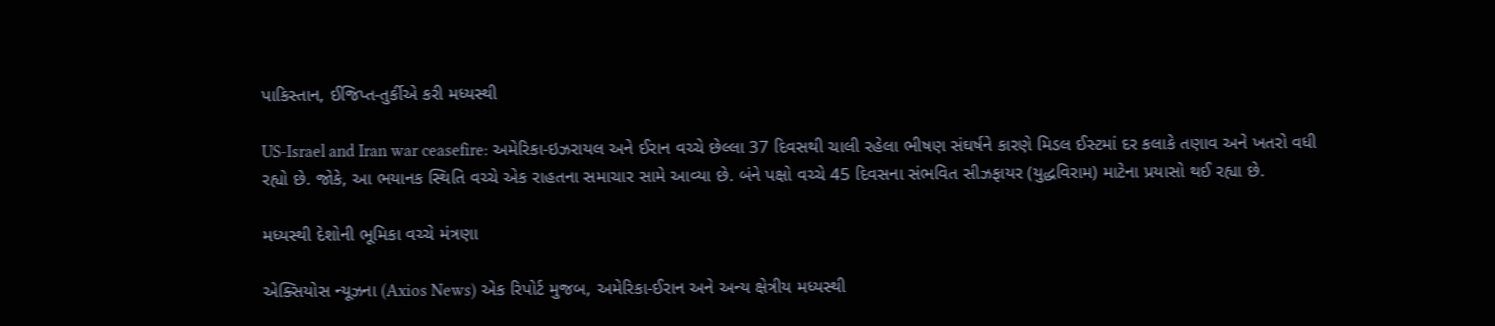પાકિસ્તાન, ઈજિપ્ત-તુર્કીએ કરી મધ્યસ્થી

US-Israel and Iran war ceasefire: અમેરિકા-ઇઝરાયલ અને ઈરાન વચ્ચે છેલ્લા 37 દિવસથી ચાલી રહેલા ભીષણ સંઘર્ષને કારણે મિડલ ઈસ્ટમાં દર કલાકે તણાવ અને ખતરો વધી રહ્યો છે. જોકે, આ ભયાનક સ્થિતિ વચ્ચે એક રાહતના સમાચાર સામે આવ્યા છે. બંને પક્ષો વચ્ચે 45 દિવસના સંભવિત સીઝફાયર (યુદ્ધવિરામ) માટેના પ્રયાસો થઈ રહ્યા છે.

મધ્યસ્થી દેશોની ભૂમિકા વચ્ચે મંત્રણા

એક્સિયોસ ન્યૂઝના (Axios News) એક રિપોર્ટ મુજબ, અમેરિકા-ઈરાન અને અન્ય ક્ષેત્રીય મધ્યસ્થી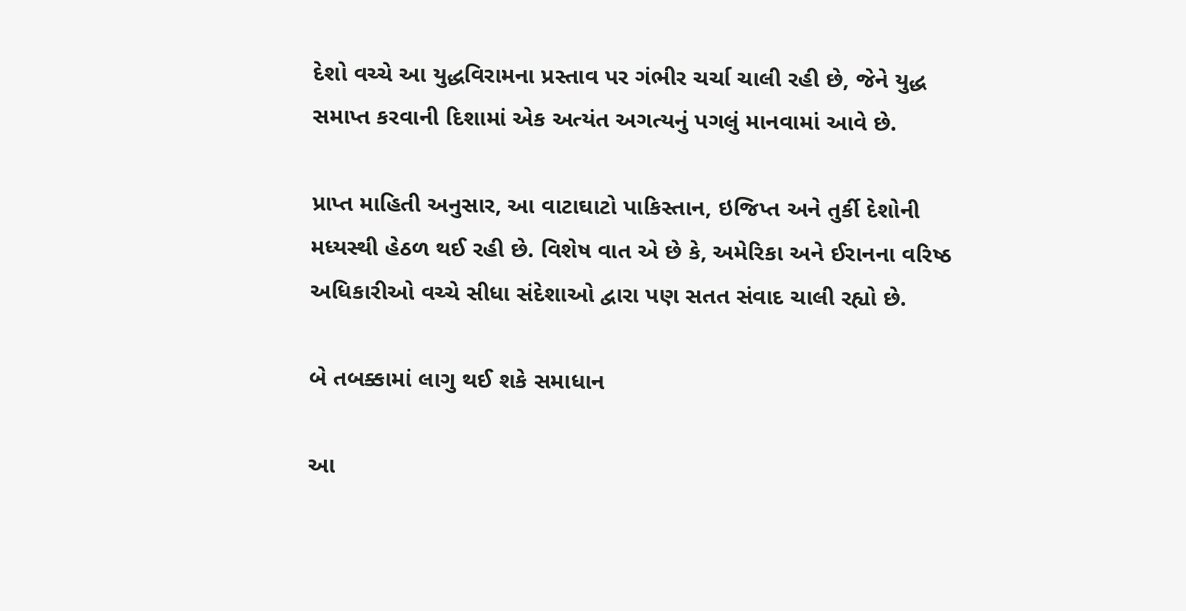દેશો વચ્ચે આ યુદ્ધવિરામના પ્રસ્તાવ પર ગંભીર ચર્ચા ચાલી રહી છે, જેને યુદ્ધ સમાપ્ત કરવાની દિશામાં એક અત્યંત અગત્યનું પગલું માનવામાં આવે છે.

પ્રાપ્ત માહિતી અનુસાર, આ વાટાઘાટો પાકિસ્તાન, ઇજિપ્ત અને તુર્કી દેશોની મધ્યસ્થી હેઠળ થઈ રહી છે. વિશેષ વાત એ છે કે, અમેરિકા અને ઈરાનના વરિષ્ઠ અધિકારીઓ વચ્ચે સીધા સંદેશાઓ દ્વારા પણ સતત સંવાદ ચાલી રહ્યો છે.

બે તબક્કામાં લાગુ થઈ શકે સમાધાન

આ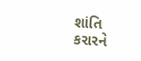શાંતિ કરારને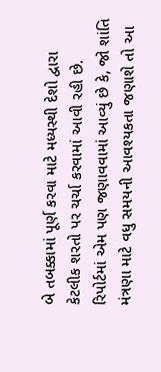બે તબક્કામાં પૂર્ણ કરવા માટે મધ્યસ્થી દેશો દ્વારા કેટલીક શરતો પર ચર્ચા કરવામાં આવી રહી છે. રિપોર્ટમાં એમ પણ જણાવવામાં આવ્યું છે કે, જો શાંતિ મંત્રણા માટે વધુ સમયની આવશ્યકતા જણાશે તો આ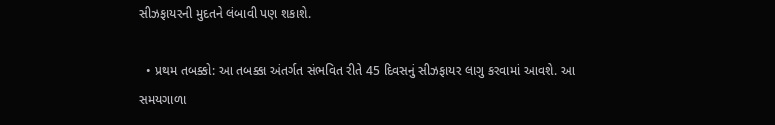સીઝફાયરની મુદતને લંબાવી પણ શકાશે.

  • પ્રથમ તબક્કો: આ તબક્કા અંતર્ગત સંભવિત રીતે 45 દિવસનું સીઝફાયર લાગુ કરવામાં આવશે. આ સમયગાળા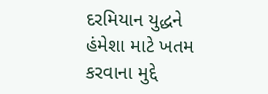દરમિયાન યુદ્ધને હંમેશા માટે ખતમ કરવાના મુદ્દે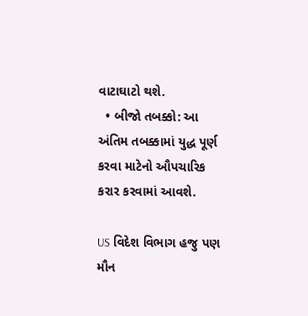વાટાઘાટો થશે.
  • બીજો તબક્કો: આ અંતિમ તબક્કામાં યુદ્ધ પૂર્ણ કરવા માટેનો ઔપચારિક કરાર કરવામાં આવશે.

US વિદેશ વિભાગ હજુ પણ મૌન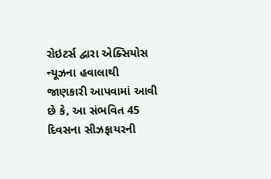રોઇટર્સ દ્વારા એક્સિયોસ ન્યૂઝના હવાલાથી જાણકારી આપવામાં આવી છે કે, આ સંભવિત 45 દિવસના સીઝફાયરની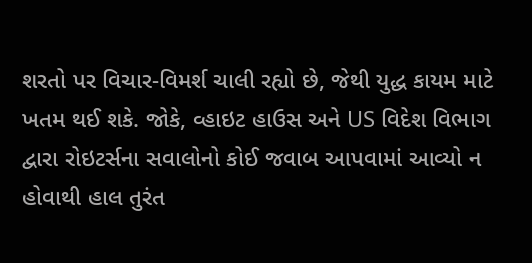શરતો પર વિચાર-વિમર્શ ચાલી રહ્યો છે, જેથી યુદ્ધ કાયમ માટે ખતમ થઈ શકે. જોકે, વ્હાઇટ હાઉસ અને US વિદેશ વિભાગ દ્વારા રોઇટર્સના સવાલોનો કોઈ જવાબ આપવામાં આવ્યો ન હોવાથી હાલ તુરંત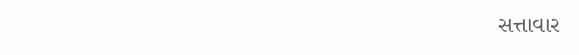સત્તાવાર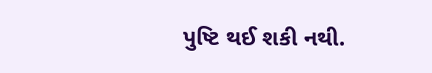પુષ્ટિ થઈ શકી નથી.